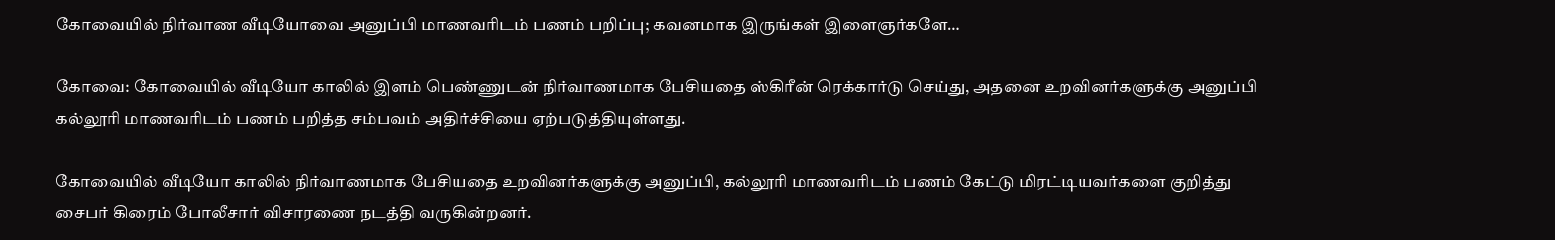கோவையில் நிர்வாண வீடியோவை அனுப்பி மாணவரிடம் பணம் பறிப்பு; கவனமாக இருங்கள் இளைஞர்களே…

கோவை: கோவையில் வீடியோ காலில் இளம் பெண்ணுடன் நிர்வாணமாக பேசியதை ஸ்கிரீன் ரெக்கார்டு செய்து, அதனை உறவினர்களுக்கு அனுப்பி கல்லூரி மாணவரிடம் பணம் பறித்த சம்பவம் அதிர்ச்சியை ஏற்படுத்தியுள்ளது.

கோவையில் வீடியோ காலில் நிர்வாணமாக பேசியதை உறவினர்களுக்கு அனுப்பி, கல்லூரி மாணவரிடம் பணம் கேட்டு மிரட்டியவர்களை குறித்து சைபர் கிரைம் போலீசார் விசாரணை நடத்தி வருகின்றனர்.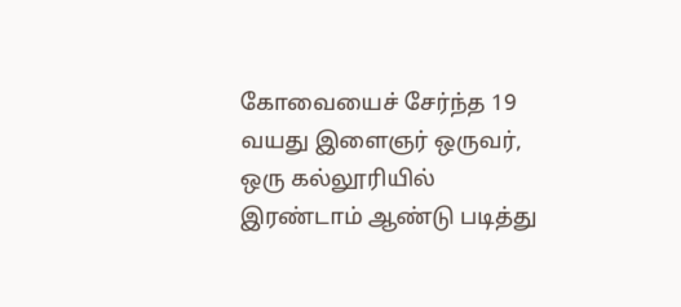கோவையைச் சேர்ந்த 19 வயது இளைஞர் ஒருவர், ஒரு கல்லூரியில் இரண்டாம் ஆண்டு படித்து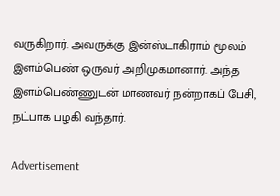வருகிறார். அவருக்கு இன்ஸ்டாகிராம் மூலம் இளம்பெண் ஒருவர் அறிமுகமானார். அந்த இளம்பெண்ணுடன் மாணவர் நன்றாகப் பேசி, நட்பாக பழகி வந்தார்.

Advertisement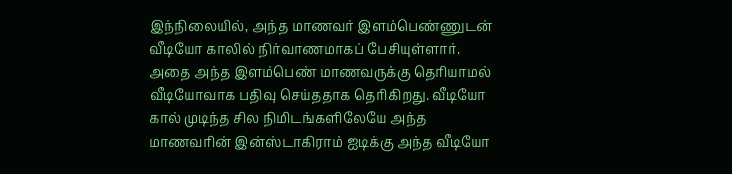இந்நிலையில், அந்த மாணவர் இளம்பெண்ணுடன் வீடியோ காலில் நிர்வாணமாகப் பேசியுள்ளார். அதை அந்த இளம்பெண் மாணவருக்கு தெரியாமல் வீடியோவாக பதிவு செய்ததாக தெரிகிறது. வீடியோ கால் முடிந்த சில நிமிடங்களிலேயே அந்த மாணவரின் இன்ஸ்டாகிராம் ஐடிக்கு அந்த வீடியோ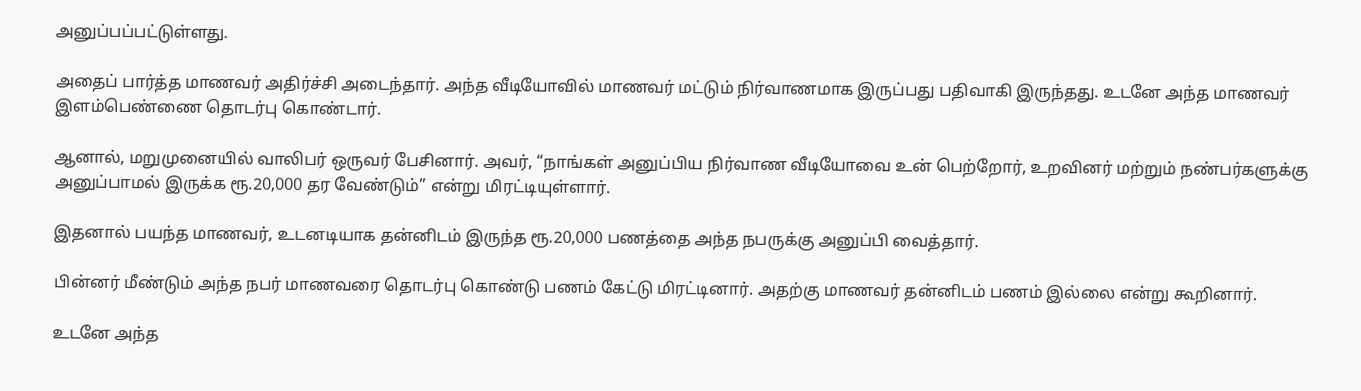அனுப்பப்பட்டுள்ளது.

அதைப் பார்த்த மாணவர் அதிர்ச்சி அடைந்தார். அந்த வீடியோவில் மாணவர் மட்டும் நிர்வாணமாக இருப்பது பதிவாகி இருந்தது. உடனே அந்த மாணவர் இளம்பெண்ணை தொடர்பு கொண்டார்.

ஆனால், மறுமுனையில் வாலிபர் ஒருவர் பேசினார். அவர், “நாங்கள் அனுப்பிய நிர்வாண வீடியோவை உன் பெற்றோர், உறவினர் மற்றும் நண்பர்களுக்கு அனுப்பாமல் இருக்க ரூ.20,000 தர வேண்டும்” என்று மிரட்டியுள்ளார்.

இதனால் பயந்த மாணவர், உடனடியாக தன்னிடம் இருந்த ரூ.20,000 பணத்தை அந்த நபருக்கு அனுப்பி வைத்தார்.

பின்னர் மீண்டும் அந்த நபர் மாணவரை தொடர்பு கொண்டு பணம் கேட்டு மிரட்டினார். அதற்கு மாணவர் தன்னிடம் பணம் இல்லை என்று கூறினார்.

உடனே அந்த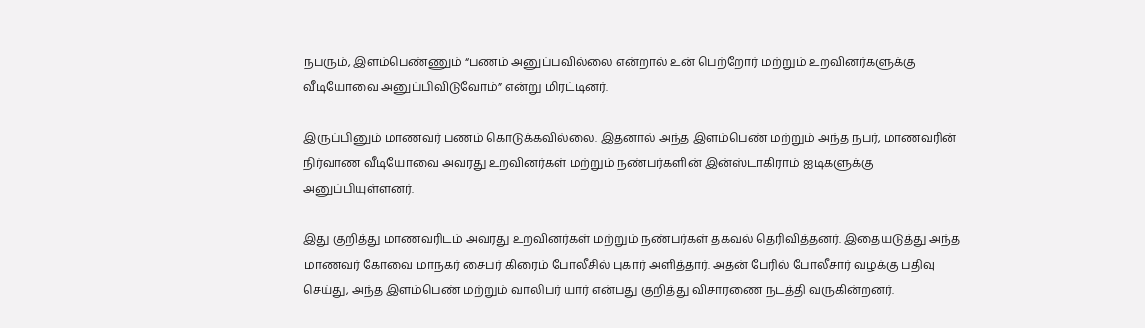நபரும், இளம்பெண்ணும் “பணம் அனுப்பவில்லை என்றால் உன் பெற்றோர் மற்றும் உறவினர்களுக்கு வீடியோவை அனுப்பிவிடுவோம்” என்று மிரட்டினர்.

இருப்பினும் மாணவர் பணம் கொடுக்கவில்லை. இதனால் அந்த இளம்பெண் மற்றும் அந்த நபர், மாணவரின் நிர்வாண வீடியோவை அவரது உறவினர்கள் மற்றும் நண்பர்களின் இன்ஸ்டாகிராம் ஐடிகளுக்கு அனுப்பியுள்ளனர்.

இது குறித்து மாணவரிடம் அவரது உறவினர்கள் மற்றும் நண்பர்கள் தகவல் தெரிவித்தனர். இதையடுத்து அந்த மாணவர் கோவை மாநகர் சைபர் கிரைம் போலீசில் புகார் அளித்தார். அதன் பேரில் போலீசார் வழக்கு பதிவு செய்து, அந்த இளம்பெண் மற்றும் வாலிபர் யார் என்பது குறித்து விசாரணை நடத்தி வருகின்றனர்.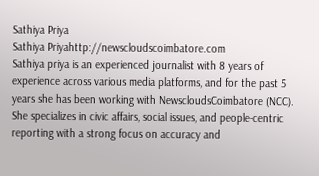Sathiya Priya
Sathiya Priyahttp://newscloudscoimbatore.com
Sathiya priya is an experienced journalist with 8 years of experience across various media platforms, and for the past 5 years she has been working with NewscloudsCoimbatore (NCC). She specializes in civic affairs, social issues, and people-centric reporting with a strong focus on accuracy and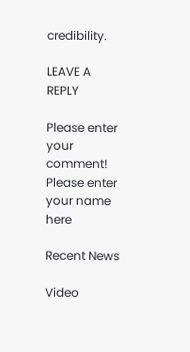credibility.

LEAVE A REPLY

Please enter your comment!
Please enter your name here

Recent News

Video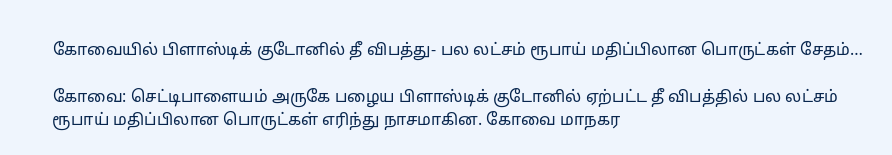கோவையில் பிளாஸ்டிக் குடோனில் தீ விபத்து- பல லட்சம் ரூபாய் மதிப்பிலான பொருட்கள் சேதம்…

கோவை: செட்டிபாளையம் அருகே பழைய பிளாஸ்டிக் குடோனில் ஏற்பட்ட தீ விபத்தில் பல லட்சம் ரூபாய் மதிப்பிலான பொருட்கள் எரிந்து நாசமாகின. கோவை மாநகர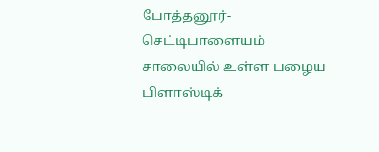போத்தனூர்- செட்டிபாளையம் சாலையில் உள்ள பழைய பிளாஸ்டிக்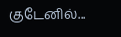குடேனில்...